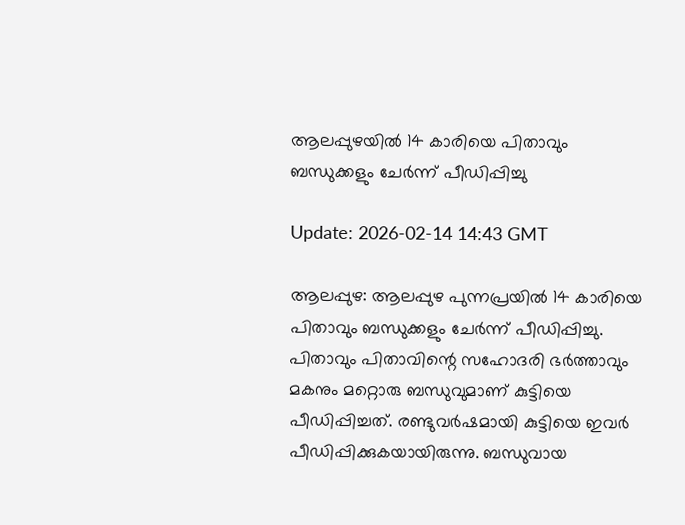ആലപ്പുഴയില്‍ 14 കാരിയെ പിതാവും ബന്ധുക്കളും ചേര്‍ന്ന് പീഡിപ്പിച്ചു

Update: 2026-02-14 14:43 GMT

ആലപ്പുഴ: ആലപ്പുഴ പുന്നപ്രയില്‍ 14 കാരിയെ പിതാവും ബന്ധുക്കളും ചേര്‍ന്ന് പീഡിപ്പിച്ചു. പിതാവും പിതാവിന്റെ സഹോദരി ഭര്‍ത്താവും മകനും മറ്റൊരു ബന്ധുവുമാണ് കുട്ടിയെ പീഡിപ്പിച്ചത്. രണ്ടുവര്‍ഷമായി കുട്ടിയെ ഇവര്‍ പീഡിപ്പിക്കുകയായിരുന്നു. ബന്ധുവായ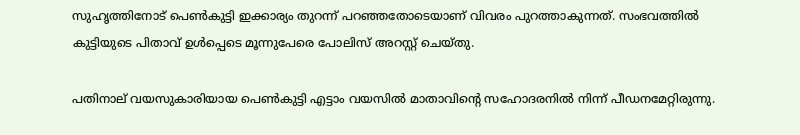സുഹൃത്തിനോട് പെണ്‍കുട്ടി ഇക്കാര്യം തുറന്ന് പറഞ്ഞതോടെയാണ് വിവരം പുറത്താകുന്നത്. സംഭവത്തില്‍ കുട്ടിയുടെ പിതാവ് ഉള്‍പ്പെടെ മൂന്നുപേരെ പോലിസ് അറസ്റ്റ് ചെയ്തു.

പതിനാല് വയസുകാരിയായ പെണ്‍കുട്ടി എട്ടാം വയസില്‍ മാതാവിന്റെ സഹോദരനില്‍ നിന്ന് പീഡനമേറ്റിരുന്നു.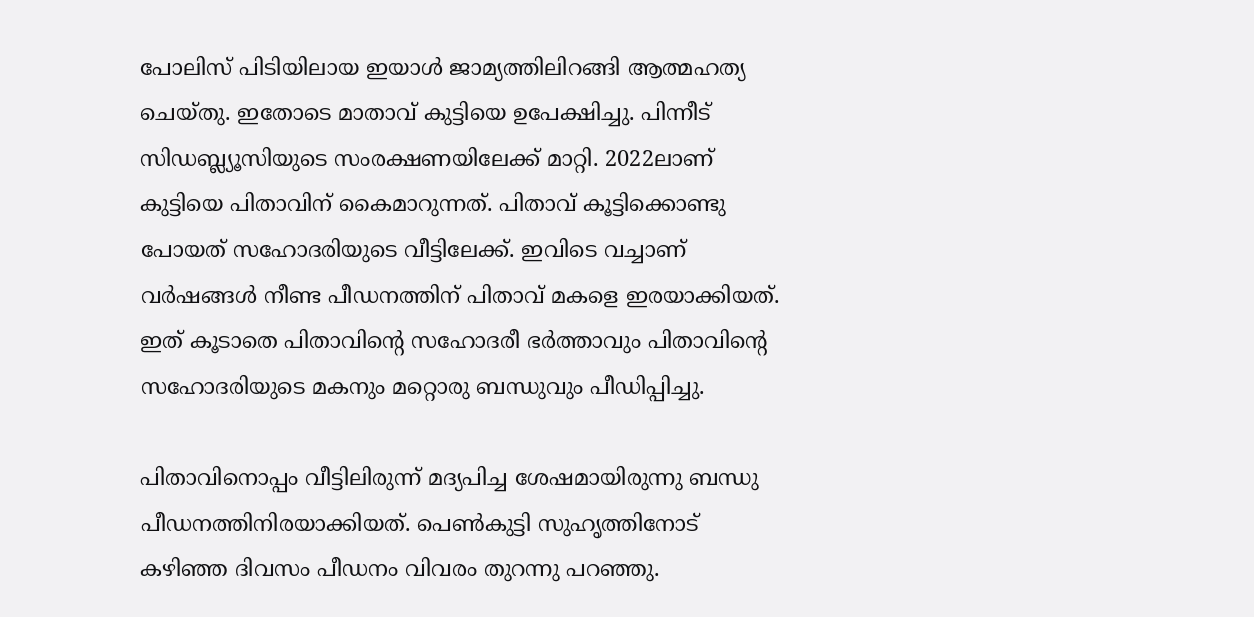പോലിസ് പിടിയിലായ ഇയാള്‍ ജാമ്യത്തിലിറങ്ങി ആത്മഹത്യ ചെയ്തു. ഇതോടെ മാതാവ് കുട്ടിയെ ഉപേക്ഷിച്ചു. പിന്നീട് സിഡബ്ല്യൂസിയുടെ സംരക്ഷണയിലേക്ക് മാറ്റി. 2022ലാണ് കുട്ടിയെ പിതാവിന് കൈമാറുന്നത്. പിതാവ് കൂട്ടിക്കൊണ്ടു പോയത് സഹോദരിയുടെ വീട്ടിലേക്ക്. ഇവിടെ വച്ചാണ് വര്‍ഷങ്ങള്‍ നീണ്ട പീഡനത്തിന് പിതാവ് മകളെ ഇരയാക്കിയത്. ഇത് കൂടാതെ പിതാവിന്റെ സഹോദരീ ഭര്‍ത്താവും പിതാവിന്റെ സഹോദരിയുടെ മകനും മറ്റൊരു ബന്ധുവും പീഡിപ്പിച്ചു.

പിതാവിനൊപ്പം വീട്ടിലിരുന്ന് മദ്യപിച്ച ശേഷമായിരുന്നു ബന്ധു പീഡനത്തിനിരയാക്കിയത്. പെണ്‍കുട്ടി സുഹൃത്തിനോട് കഴിഞ്ഞ ദിവസം പീഡനം വിവരം തുറന്നു പറഞ്ഞു.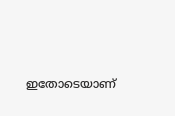ഇതോടെയാണ്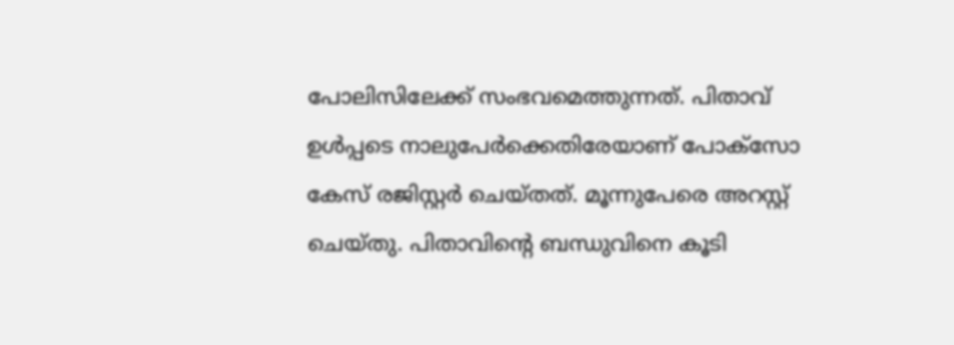പോലിസിലേക്ക് സംഭവമെത്തുന്നത്. പിതാവ് ഉള്‍പ്പടെ നാലുപേര്‍ക്കെതിരേയാണ് പോക്‌സോ കേസ് രജിസ്റ്റര്‍ ചെയ്തത്. മൂന്നുപേരെ അറസ്റ്റ് ചെയ്തു. പിതാവിന്റെ ബന്ധുവിനെ കൂടി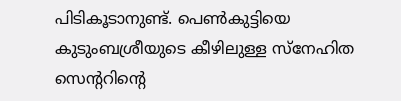പിടികൂടാനുണ്ട്. പെണ്‍കുട്ടിയെ കുടുംബശ്രീയുടെ കീഴിലുള്ള സ്‌നേഹിത സെന്ററിന്റെ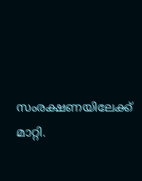സംരക്ഷണയിലേക്ക് മാറ്റി.